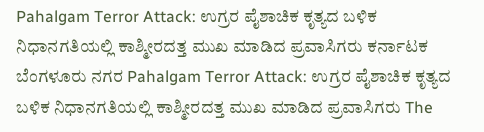Pahalgam Terror Attack: ಉಗ್ರರ ಪೈಶಾಚಿಕ ಕೃತ್ಯದ ಬಳಿಕ ನಿಧಾನಗತಿಯಲ್ಲಿ ಕಾಶ್ಮೀರದತ್ತ ಮುಖ ಮಾಡಿದ ಪ್ರವಾಸಿಗರು ಕರ್ನಾಟಕ ಬೆಂಗಳೂರು ನಗರ Pahalgam Terror Attack: ಉಗ್ರರ ಪೈಶಾಚಿಕ ಕೃತ್ಯದ ಬಳಿಕ ನಿಧಾನಗತಿಯಲ್ಲಿ ಕಾಶ್ಮೀರದತ್ತ ಮುಖ ಮಾಡಿದ ಪ್ರವಾಸಿಗರು The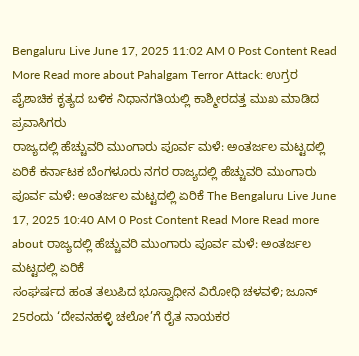Bengaluru Live June 17, 2025 11:02 AM 0 Post Content Read More Read more about Pahalgam Terror Attack: ಉಗ್ರರ ಪೈಶಾಚಿಕ ಕೃತ್ಯದ ಬಳಿಕ ನಿಧಾನಗತಿಯಲ್ಲಿ ಕಾಶ್ಮೀರದತ್ತ ಮುಖ ಮಾಡಿದ ಪ್ರವಾಸಿಗರು
ರಾಜ್ಯದಲ್ಲಿ ಹೆಚ್ಚುವರಿ ಮುಂಗಾರು ಪೂರ್ವ ಮಳೆ: ಅಂತರ್ಜಲ ಮಟ್ಟದಲ್ಲಿ ಏರಿಕೆ ಕರ್ನಾಟಕ ಬೆಂಗಳೂರು ನಗರ ರಾಜ್ಯದಲ್ಲಿ ಹೆಚ್ಚುವರಿ ಮುಂಗಾರು ಪೂರ್ವ ಮಳೆ: ಅಂತರ್ಜಲ ಮಟ್ಟದಲ್ಲಿ ಏರಿಕೆ The Bengaluru Live June 17, 2025 10:40 AM 0 Post Content Read More Read more about ರಾಜ್ಯದಲ್ಲಿ ಹೆಚ್ಚುವರಿ ಮುಂಗಾರು ಪೂರ್ವ ಮಳೆ: ಅಂತರ್ಜಲ ಮಟ್ಟದಲ್ಲಿ ಏರಿಕೆ
ಸಂಘರ್ಷದ ಹಂತ ತಲುಪಿದ ಭೂಸ್ವಾಧೀನ ವಿರೋಧಿ ಚಳವಳಿ; ಜೂನ್ 25ರಂದು ‘ದೇವನಹಳ್ಳಿ ಚಲೋ’ಗೆ ರೈತ ನಾಯಕರ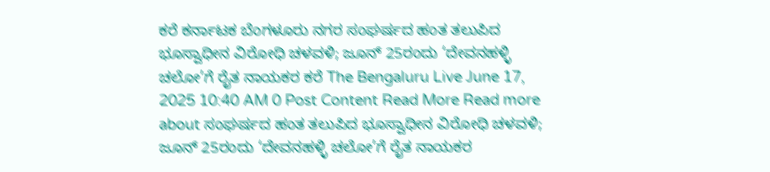ಕರೆ ಕರ್ನಾಟಕ ಬೆಂಗಳೂರು ನಗರ ಸಂಘರ್ಷದ ಹಂತ ತಲುಪಿದ ಭೂಸ್ವಾಧೀನ ವಿರೋಧಿ ಚಳವಳಿ; ಜೂನ್ 25ರಂದು ‘ದೇವನಹಳ್ಳಿ ಚಲೋ’ಗೆ ರೈತ ನಾಯಕರ ಕರೆ The Bengaluru Live June 17, 2025 10:40 AM 0 Post Content Read More Read more about ಸಂಘರ್ಷದ ಹಂತ ತಲುಪಿದ ಭೂಸ್ವಾಧೀನ ವಿರೋಧಿ ಚಳವಳಿ; ಜೂನ್ 25ರಂದು ‘ದೇವನಹಳ್ಳಿ ಚಲೋ’ಗೆ ರೈತ ನಾಯಕರ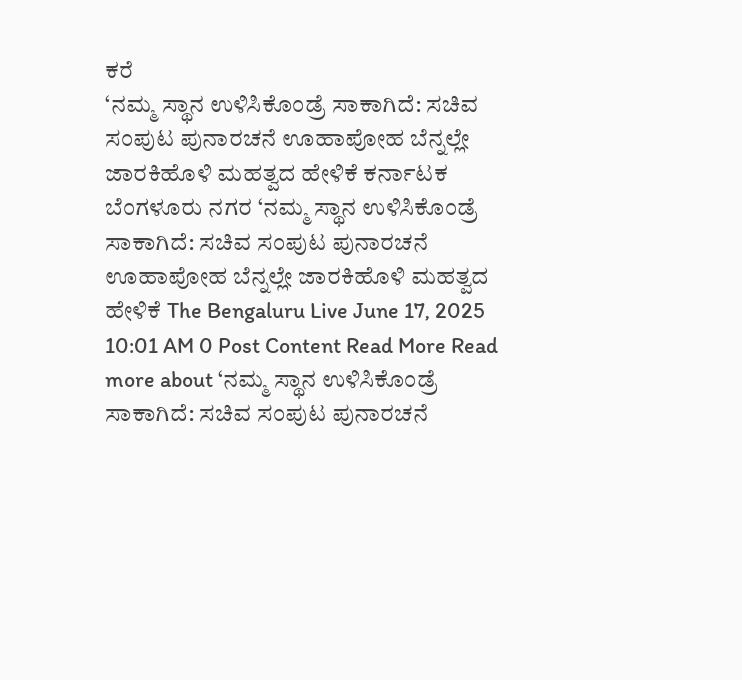ಕರೆ
‘ನಮ್ಮ ಸ್ಥಾನ ಉಳಿಸಿಕೊಂಡ್ರೆ ಸಾಕಾಗಿದೆ: ಸಚಿವ ಸಂಪುಟ ಪುನಾರಚನೆ ಊಹಾಪೋಹ ಬೆನ್ನಲ್ಲೇ ಜಾರಕಿಹೊಳಿ ಮಹತ್ವದ ಹೇಳಿಕೆ ಕರ್ನಾಟಕ ಬೆಂಗಳೂರು ನಗರ ‘ನಮ್ಮ ಸ್ಥಾನ ಉಳಿಸಿಕೊಂಡ್ರೆ ಸಾಕಾಗಿದೆ: ಸಚಿವ ಸಂಪುಟ ಪುನಾರಚನೆ ಊಹಾಪೋಹ ಬೆನ್ನಲ್ಲೇ ಜಾರಕಿಹೊಳಿ ಮಹತ್ವದ ಹೇಳಿಕೆ The Bengaluru Live June 17, 2025 10:01 AM 0 Post Content Read More Read more about ‘ನಮ್ಮ ಸ್ಥಾನ ಉಳಿಸಿಕೊಂಡ್ರೆ ಸಾಕಾಗಿದೆ: ಸಚಿವ ಸಂಪುಟ ಪುನಾರಚನೆ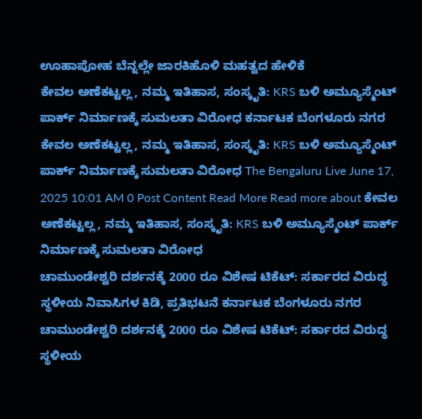ಊಹಾಪೋಹ ಬೆನ್ನಲ್ಲೇ ಜಾರಕಿಹೊಳಿ ಮಹತ್ವದ ಹೇಳಿಕೆ
ಕೇವಲ ಅಣೆಕಟ್ಟಲ್ಲ, ನಮ್ಮ ಇತಿಹಾಸ, ಸಂಸ್ಕೃತಿ: KRS ಬಳಿ ಅಮ್ಯೂಸ್ಮೆಂಟ್ ಪಾರ್ಕ್ ನಿರ್ಮಾಣಕ್ಕೆ ಸುಮಲತಾ ವಿರೋಧ ಕರ್ನಾಟಕ ಬೆಂಗಳೂರು ನಗರ ಕೇವಲ ಅಣೆಕಟ್ಟಲ್ಲ, ನಮ್ಮ ಇತಿಹಾಸ, ಸಂಸ್ಕೃತಿ: KRS ಬಳಿ ಅಮ್ಯೂಸ್ಮೆಂಟ್ ಪಾರ್ಕ್ ನಿರ್ಮಾಣಕ್ಕೆ ಸುಮಲತಾ ವಿರೋಧ The Bengaluru Live June 17, 2025 10:01 AM 0 Post Content Read More Read more about ಕೇವಲ ಅಣೆಕಟ್ಟಲ್ಲ, ನಮ್ಮ ಇತಿಹಾಸ, ಸಂಸ್ಕೃತಿ: KRS ಬಳಿ ಅಮ್ಯೂಸ್ಮೆಂಟ್ ಪಾರ್ಕ್ ನಿರ್ಮಾಣಕ್ಕೆ ಸುಮಲತಾ ವಿರೋಧ
ಚಾಮುಂಡೇಶ್ವರಿ ದರ್ಶನಕ್ಕೆ 2000 ರೂ ವಿಶೇಷ ಟಿಕೆಟ್: ಸರ್ಕಾರದ ವಿರುದ್ಧ ಸ್ಥಳೀಯ ನಿವಾಸಿಗಳ ಕಿಡಿ, ಪ್ರತಿಭಟನೆ ಕರ್ನಾಟಕ ಬೆಂಗಳೂರು ನಗರ ಚಾಮುಂಡೇಶ್ವರಿ ದರ್ಶನಕ್ಕೆ 2000 ರೂ ವಿಶೇಷ ಟಿಕೆಟ್: ಸರ್ಕಾರದ ವಿರುದ್ಧ ಸ್ಥಳೀಯ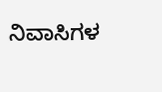ನಿವಾಸಿಗಳ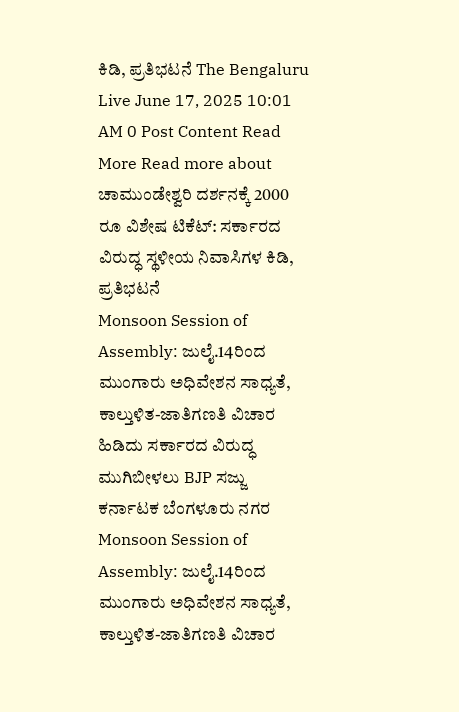ಕಿಡಿ, ಪ್ರತಿಭಟನೆ The Bengaluru Live June 17, 2025 10:01 AM 0 Post Content Read More Read more about ಚಾಮುಂಡೇಶ್ವರಿ ದರ್ಶನಕ್ಕೆ 2000 ರೂ ವಿಶೇಷ ಟಿಕೆಟ್: ಸರ್ಕಾರದ ವಿರುದ್ಧ ಸ್ಥಳೀಯ ನಿವಾಸಿಗಳ ಕಿಡಿ, ಪ್ರತಿಭಟನೆ
Monsoon Session of Assembly: ಜುಲೈ.14ರಿಂದ ಮುಂಗಾರು ಅಧಿವೇಶನ ಸಾಧ್ಯತೆ, ಕಾಲ್ತುಳಿತ-ಜಾತಿಗಣತಿ ವಿಚಾರ ಹಿಡಿದು ಸರ್ಕಾರದ ವಿರುದ್ಧ ಮುಗಿಬೀಳಲು BJP ಸಜ್ಜು ಕರ್ನಾಟಕ ಬೆಂಗಳೂರು ನಗರ Monsoon Session of Assembly: ಜುಲೈ.14ರಿಂದ ಮುಂಗಾರು ಅಧಿವೇಶನ ಸಾಧ್ಯತೆ, ಕಾಲ್ತುಳಿತ-ಜಾತಿಗಣತಿ ವಿಚಾರ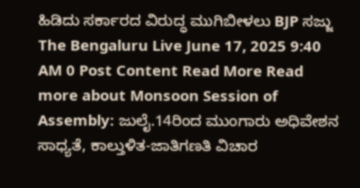ಹಿಡಿದು ಸರ್ಕಾರದ ವಿರುದ್ಧ ಮುಗಿಬೀಳಲು BJP ಸಜ್ಜು The Bengaluru Live June 17, 2025 9:40 AM 0 Post Content Read More Read more about Monsoon Session of Assembly: ಜುಲೈ.14ರಿಂದ ಮುಂಗಾರು ಅಧಿವೇಶನ ಸಾಧ್ಯತೆ, ಕಾಲ್ತುಳಿತ-ಜಾತಿಗಣತಿ ವಿಚಾರ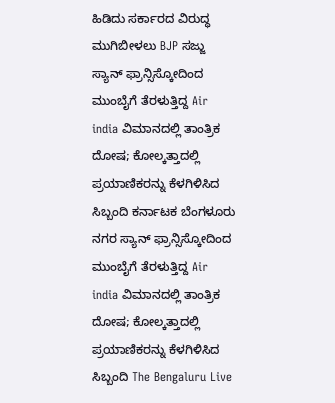ಹಿಡಿದು ಸರ್ಕಾರದ ವಿರುದ್ಧ ಮುಗಿಬೀಳಲು BJP ಸಜ್ಜು
ಸ್ಯಾನ್ ಫ್ರಾನ್ಸಿಸ್ಕೋದಿಂದ ಮುಂಬೈಗೆ ತೆರಳುತ್ತಿದ್ದ Air india ವಿಮಾನದಲ್ಲಿ ತಾಂತ್ರಿಕ ದೋಷ; ಕೋಲ್ಕತ್ತಾದಲ್ಲಿ ಪ್ರಯಾಣಿಕರನ್ನು ಕೆಳಗಿಳಿಸಿದ ಸಿಬ್ಬಂದಿ ಕರ್ನಾಟಕ ಬೆಂಗಳೂರು ನಗರ ಸ್ಯಾನ್ ಫ್ರಾನ್ಸಿಸ್ಕೋದಿಂದ ಮುಂಬೈಗೆ ತೆರಳುತ್ತಿದ್ದ Air india ವಿಮಾನದಲ್ಲಿ ತಾಂತ್ರಿಕ ದೋಷ; ಕೋಲ್ಕತ್ತಾದಲ್ಲಿ ಪ್ರಯಾಣಿಕರನ್ನು ಕೆಳಗಿಳಿಸಿದ ಸಿಬ್ಬಂದಿ The Bengaluru Live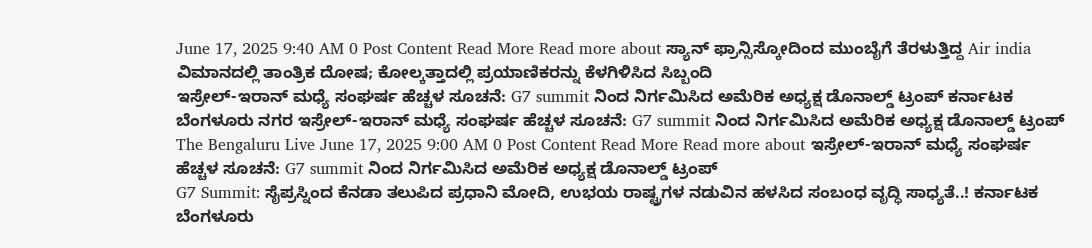June 17, 2025 9:40 AM 0 Post Content Read More Read more about ಸ್ಯಾನ್ ಫ್ರಾನ್ಸಿಸ್ಕೋದಿಂದ ಮುಂಬೈಗೆ ತೆರಳುತ್ತಿದ್ದ Air india ವಿಮಾನದಲ್ಲಿ ತಾಂತ್ರಿಕ ದೋಷ; ಕೋಲ್ಕತ್ತಾದಲ್ಲಿ ಪ್ರಯಾಣಿಕರನ್ನು ಕೆಳಗಿಳಿಸಿದ ಸಿಬ್ಬಂದಿ
ಇಸ್ರೇಲ್-ಇರಾನ್ ಮಧ್ಯೆ ಸಂಘರ್ಷ ಹೆಚ್ಚಳ ಸೂಚನೆ: G7 summit ನಿಂದ ನಿರ್ಗಮಿಸಿದ ಅಮೆರಿಕ ಅಧ್ಯಕ್ಷ ಡೊನಾಲ್ಡ್ ಟ್ರಂಪ್ ಕರ್ನಾಟಕ ಬೆಂಗಳೂರು ನಗರ ಇಸ್ರೇಲ್-ಇರಾನ್ ಮಧ್ಯೆ ಸಂಘರ್ಷ ಹೆಚ್ಚಳ ಸೂಚನೆ: G7 summit ನಿಂದ ನಿರ್ಗಮಿಸಿದ ಅಮೆರಿಕ ಅಧ್ಯಕ್ಷ ಡೊನಾಲ್ಡ್ ಟ್ರಂಪ್ The Bengaluru Live June 17, 2025 9:00 AM 0 Post Content Read More Read more about ಇಸ್ರೇಲ್-ಇರಾನ್ ಮಧ್ಯೆ ಸಂಘರ್ಷ ಹೆಚ್ಚಳ ಸೂಚನೆ: G7 summit ನಿಂದ ನಿರ್ಗಮಿಸಿದ ಅಮೆರಿಕ ಅಧ್ಯಕ್ಷ ಡೊನಾಲ್ಡ್ ಟ್ರಂಪ್
G7 Summit: ಸೈಪ್ರಸ್ನಿಂದ ಕೆನಡಾ ತಲುಪಿದ ಪ್ರಧಾನಿ ಮೋದಿ, ಉಭಯ ರಾಷ್ಟ್ರಗಳ ನಡುವಿನ ಹಳಸಿದ ಸಂಬಂಧ ವೃದ್ಧಿ ಸಾಧ್ಯತೆ..! ಕರ್ನಾಟಕ ಬೆಂಗಳೂರು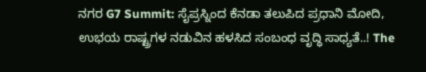ನಗರ G7 Summit: ಸೈಪ್ರಸ್ನಿಂದ ಕೆನಡಾ ತಲುಪಿದ ಪ್ರಧಾನಿ ಮೋದಿ, ಉಭಯ ರಾಷ್ಟ್ರಗಳ ನಡುವಿನ ಹಳಸಿದ ಸಂಬಂಧ ವೃದ್ಧಿ ಸಾಧ್ಯತೆ..! The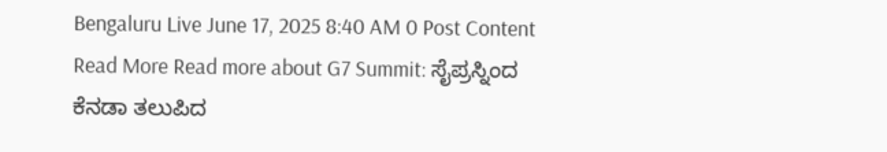Bengaluru Live June 17, 2025 8:40 AM 0 Post Content Read More Read more about G7 Summit: ಸೈಪ್ರಸ್ನಿಂದ ಕೆನಡಾ ತಲುಪಿದ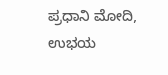ಪ್ರಧಾನಿ ಮೋದಿ, ಉಭಯ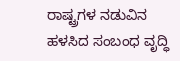ರಾಷ್ಟ್ರಗಳ ನಡುವಿನ ಹಳಸಿದ ಸಂಬಂಧ ವೃದ್ಧಿ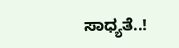ಸಾಧ್ಯತೆ..!